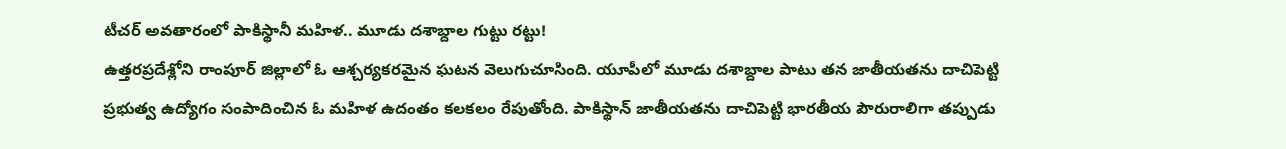టీచర్ అవతారంలో పాకిస్థానీ మహిళ.. మూడు దశాబ్దాల గుట్టు రట్టు!
ఉత్తరప్రదేశ్లోని రాంపూర్ జిల్లాలో ఓ ఆశ్చర్యకరమైన ఘటన వెలుగుచూసింది. యూపీలో మూడు దశాబ్దాల పాటు తన జాతీయతను దాచిపెట్టి ప్రభుత్వ ఉద్యోగం సంపాదించిన ఓ మహిళ ఉదంతం కలకలం రేపుతోంది. పాకిస్థాన్ జాతీయతను దాచిపెట్టి భారతీయ పౌరురాలిగా తప్పుడు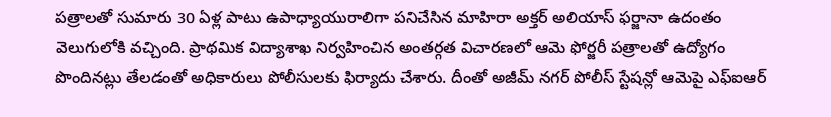పత్రాలతో సుమారు 30 ఏళ్ల పాటు ఉపాధ్యాయురాలిగా పనిచేసిన మాహిరా అక్తర్ అలియాస్ ఫర్జానా ఉదంతం వెలుగులోకి వచ్చింది. ప్రాథమిక విద్యాశాఖ నిర్వహించిన అంతర్గత విచారణలో ఆమె ఫోర్జరీ పత్రాలతో ఉద్యోగం పొందినట్లు తేలడంతో అధికారులు పోలీసులకు ఫిర్యాదు చేశారు. దీంతో అజీమ్ నగర్ పోలీస్ స్టేషన్లో ఆమెపై ఎఫ్ఐఆర్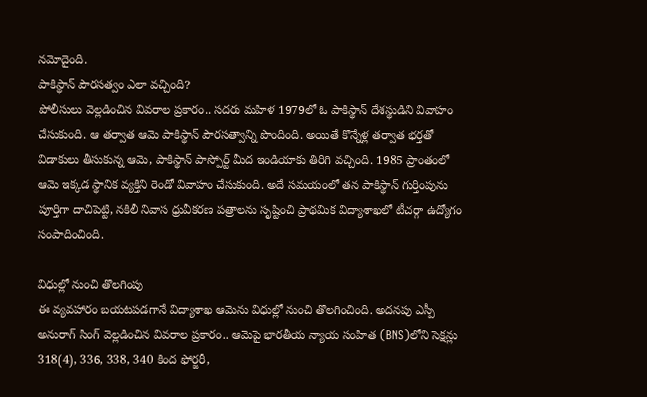నమోదైంది.
పాకిస్థాన్ పౌరసత్వం ఎలా వచ్చింది?
పోలీసులు వెల్లడించిన వివరాల ప్రకారం.. సదరు మహిళ 1979లో ఓ పాకిస్థాన్ దేశస్థుడిని వివాహం చేసుకుంది. ఆ తర్వాత ఆమె పాకిస్థాన్ పౌరసత్వాన్ని పొందింది. అయితే కొన్నేళ్ల తర్వాత భర్తతో విడాకులు తీసుకున్న ఆమె, పాకిస్థాన్ పాస్పోర్ట్ మీద ఇండియాకు తిరిగి వచ్చింది. 1985 ప్రాంతంలో ఆమె ఇక్కడ స్థానిక వ్యక్తిని రెండో వివాహం చేసుకుంది. అదే సమయంలో తన పాకిస్థాన్ గుర్తింపును పూర్తిగా దాచిపెట్టి, నకిలీ నివాస ధ్రువీకరణ పత్రాలను సృష్టించి ప్రాథమిక విద్యాశాఖలో టీచర్గా ఉద్యోగం సంపాదించింది.

విధుల్లో నుంచి తొలగింపు
ఈ వ్యవహారం బయటపడగానే విద్యాశాఖ ఆమెను విధుల్లో నుంచి తొలగించింది. అదనపు ఎస్పీ అనురాగ్ సింగ్ వెల్లడించిన వివరాల ప్రకారం.. ఆమెపై భారతీయ న్యాయ సంహిత (BNS)లోని సెక్షన్లు 318(4), 336, 338, 340 కింద ఫోర్జరీ,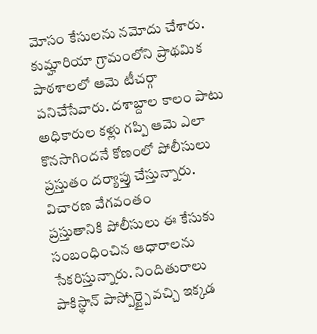మోసం కేసులను నమోదు చేశారు. కుమ్హారియా గ్రామంలోని ప్రాథమిక పాఠశాలలో ఆమె టీచర్గా పనిచేసేవారు. దశాబ్దాల కాలం పాటు అధికారుల కళ్లు గప్పి ఆమె ఎలా కొనసాగిందనే కోణంలో పోలీసులు ప్రస్తుతం దర్యాప్తు చేస్తున్నారు.
విచారణ వేగవంతం
ప్రస్తుతానికి పోలీసులు ఈ కేసుకు సంబంధించిన ఆధారాలను సేకరిస్తున్నారు. నిందితురాలు పాకిస్థాన్ పాస్పోర్ట్పై వచ్చి ఇక్కడ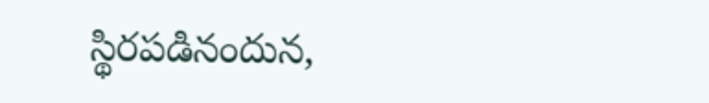స్థిరపడినందున,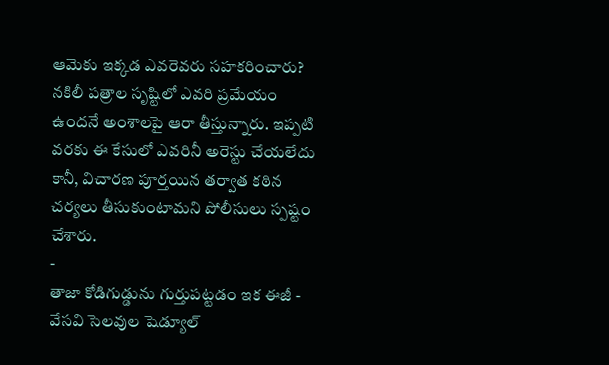ఆమెకు ఇక్కడ ఎవరెవరు సహకరించారు? నకిలీ పత్రాల సృష్టిలో ఎవరి ప్రమేయం ఉందనే అంశాలపై ఆరా తీస్తున్నారు. ఇప్పటి వరకు ఈ కేసులో ఎవరినీ అరెస్టు చేయలేదు కానీ, విచారణ పూర్తయిన తర్వాత కఠిన చర్యలు తీసుకుంటామని పోలీసులు స్పష్టం చేశారు.
-
తాజా కోడిగుడ్డును గుర్తుపట్టడం ఇక ఈజీ -
వేసవి సెలవుల షెడ్యూల్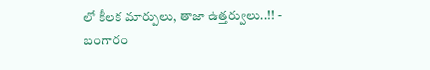లో కీలక మార్పులు, తాజా ఉత్తర్వులు..!! -
బంగారం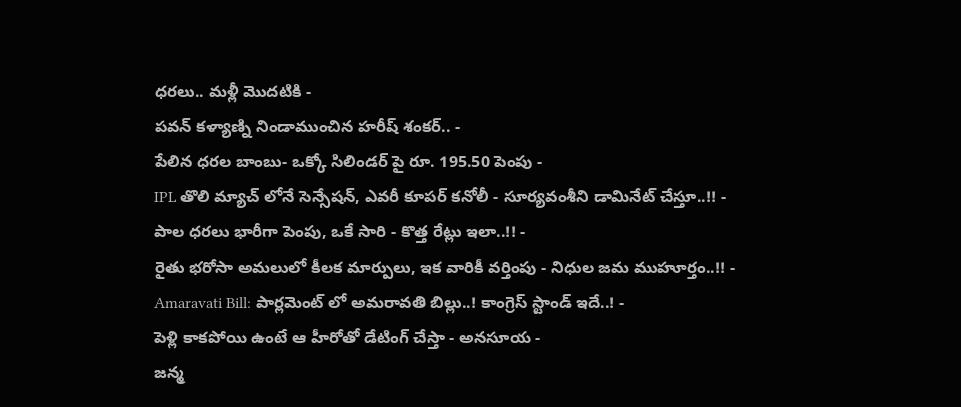ధరలు.. మళ్లీ మొదటికి -
పవన్ కళ్యాణ్ని నిండాముంచిన హరీష్ శంకర్.. -
పేలిన ధరల బాంబు- ఒక్కో సిలిండర్ పై రూ. 195.50 పెంపు -
IPL తొలి మ్యాచ్ లోనే సెన్సేషన్, ఎవరీ కూపర్ కనోలీ - సూర్యవంశీని డామినేట్ చేస్తూ..!! -
పాల ధరలు భారీగా పెంపు, ఒకే సారి - కొత్త రేట్లు ఇలా..!! -
రైతు భరోసా అమలులో కీలక మార్పులు, ఇక వారికీ వర్తింపు - నిధుల జమ ముహూర్తం..!! -
Amaravati Bill: పార్లమెంట్ లో అమరావతి బిల్లు..! కాంగ్రెస్ స్టాండ్ ఇదే..! -
పెళ్లి కాకపోయి ఉంటే ఆ హీరోతో డేటింగ్ చేస్తా - అనసూయ -
జన్మ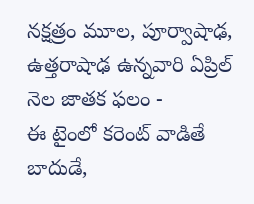నక్షత్రం మూల, పూర్వాషాఢ, ఉత్తరాషాఢ ఉన్నవారి ఏప్రిల్ నెల జాతక ఫలం -
ఈ టైంలో కరెంట్ వాడితే బాదుడే,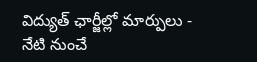విద్యుత్ ఛార్జీల్లో మార్పులు - నేటి నుంచే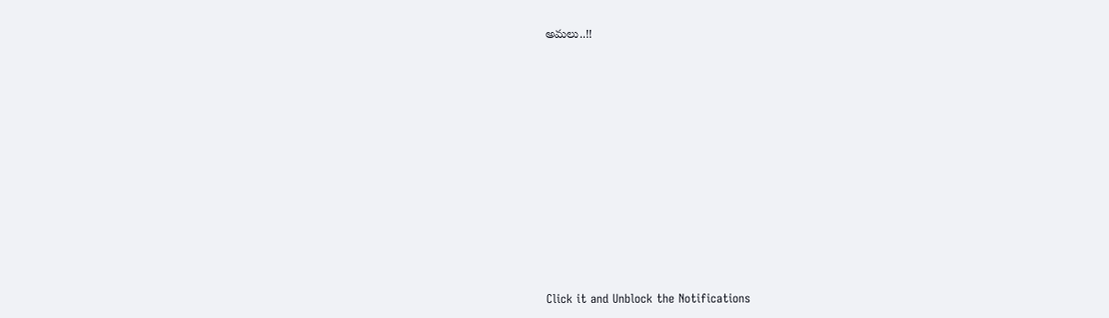అమలు..!!












Click it and Unblock the Notifications